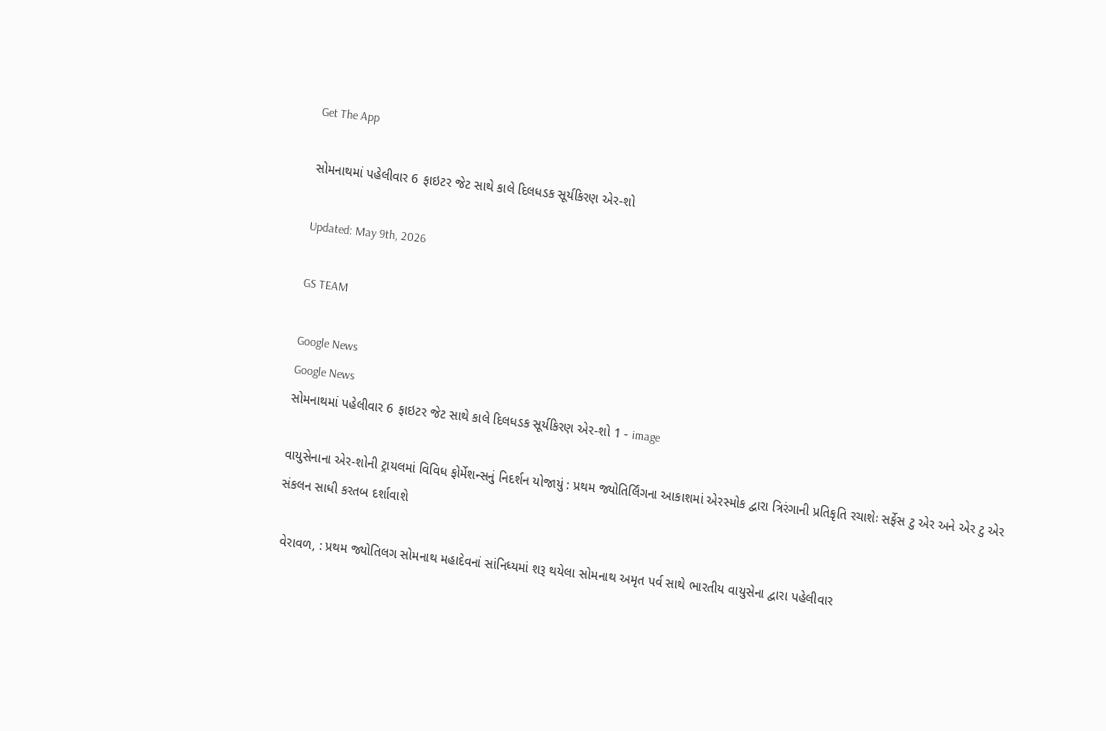Get The App

સોમનાથમાં પહેલીવાર 6 ફાઇટર જેટ સાથે કાલે દિલધડક સૂર્યકિરણ એર-શો

Updated: May 9th, 2026

GS TEAM

Google News
Google News
સોમનાથમાં પહેલીવાર 6 ફાઇટર જેટ સાથે કાલે દિલધડક સૂર્યકિરણ એર-શો 1 - image

વાયુસેનાના એર-શોની ટ્રાયલમાં વિવિધ ફોર્મેશન્સનું નિદર્શન યોજાયું : પ્રથમ જ્યોતિર્લિંગના આકાશમાં એરસ્મોક દ્વારા ત્રિરંગાની પ્રતિકૃતિ રચાશેઃ સર્ફેસ ટુ એર અને એર ટુ એર સંકલન સાધી કરતબ દર્શાવાશે

 વેરાવળ, : પ્રથમ જ્યોતિલગ સોમનાથ મહાદેવનાં સાંનિધ્યમાં શરૂ થયેલા સોમનાથ અમૃત પર્વ સાથે ભારતીય વાયુસેના દ્વારા પહેલીવાર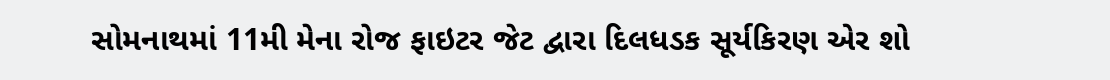સોમનાથમાં 11મી મેના રોજ ફાઇટર જેટ દ્વારા દિલધડક સૂર્યકિરણ એર શો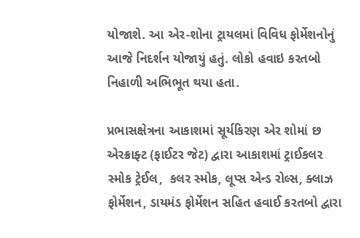યોજાશે. આ એર-શોના ટ્રાયલમાં વિવિધ ફોર્મેશનોનું આજે નિદર્શન યોજાયું હતું. લોકો હવાઇ કરતબો નિહાળી અભિભૂત થયા હતા.

પ્રભાસક્ષેત્રના આકાશમાં સૂર્યકિરણ એર શોમાં છ એરક્રાફ્ટ (ફાઈટર જેટ) દ્વારા આકાશમાં ટ્રાઈકલર સ્મોક ટ્રેઈલ,  કલર સ્મોક, લૂપ્સ એન્ડ રોલ્સ, ક્લાઝ ફોર્મેશન, ડાયમંડ ફોર્મેશન સહિત હવાઈ કરતબો દ્વારા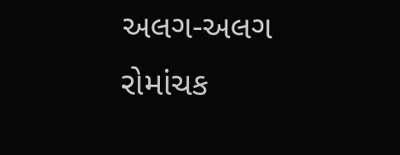અલગ-અલગ રોમાંચક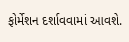ફોર્મેશન દર્શાવવામાં આવશે.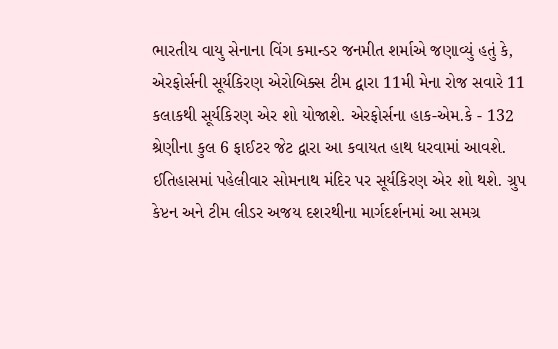ભારતીય વાયુ સેનાના વિંગ કમાન્ડર જનમીત શર્માએ જણાવ્યું હતું કે, એરફોર્સની સૂર્યકિરણ એરોબિક્સ ટીમ દ્વારા 11મી મેના રોજ સવારે 11 કલાકથી સૂર્યકિરણ એર શો યોજાશે. એરફોર્સના હાક-એમ.કે - 132 શ્રેણીના કુલ 6 ફાઈટર જેટ દ્વારા આ કવાયત હાથ ધરવામાં આવશે. ઈતિહાસમાં પહેલીવાર સોમનાથ મંદિર પર સૂર્યકિરણ એર શો થશે. ગ્રુપ કેપ્ટન અને ટીમ લીડર અજય દશરથીના માર્ગદર્શનમાં આ સમગ્ર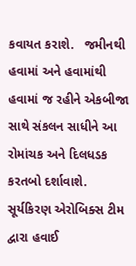કવાયત કરાશે.   જમીનથી હવામાં અને હવામાંથી હવામાં જ રહીને એકબીજા સાથે સંકલન સાધીને આ રોમાંચક અને દિલધડક કરતબો દર્શાવાશે. સૂર્યકિરણ એરોબિક્સ ટીમ દ્વારા હવાઈ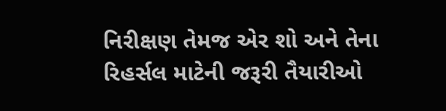નિરીક્ષણ તેમજ એર શો અને તેના રિહર્સલ માટેની જરૂરી તૈયારીઓ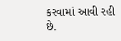કરવામાં આવી રહી છે.